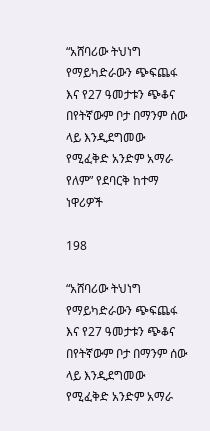“አሸባሪው ትህነግ የማይካድራውን ጭፍጨፋ እና የ27 ዓመታቱን ጭቆና በየትኛውም ቦታ በማንም ሰው ላይ እንዲደግመው የሚፈቅድ አንድም አማራ የለም” የደባርቅ ከተማ ነዋሪዎች

198

“አሸባሪው ትህነግ የማይካድራውን ጭፍጨፋ እና የ27 ዓመታቱን ጭቆና በየትኛውም ቦታ በማንም ሰው ላይ እንዲደግመው የሚፈቅድ አንድም አማራ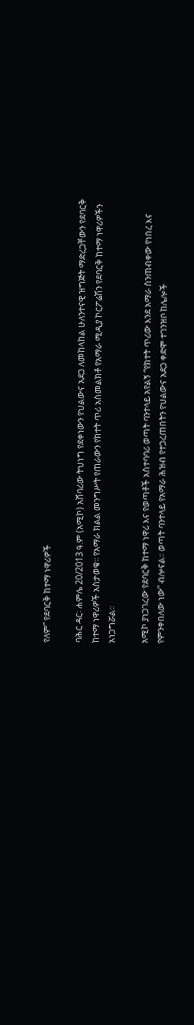የለም” የደባርቅ ከተማ ነዋሪዎች

ባሕር ዳር፡ ሐምሌ 20/2013 ዓ.ም (አሚኮ) አሸባሪው ትህነግ የደቀነውን የህልውና አደጋ ለመከላከል ሁለንተናዊ ዝግጅት ማድረጋቸውን የደባርቅ ከተማ ነዋሪዎች አስታወቁ፡፡ የአማራ ክልል መንግሥት የጠራውን የክተት ጥሪ አስመልክቶ የአማራ ሚዲያ ኮርፖሬሽን የደባርቅ ከተማ ነዋሪዎችን አነጋግሯል፡፡

አሚኮ ያነጋገረው የደባርቅ ከተማ ነዋሪ እና የወጣቶች አስተባባሪ ወጣት ባንተላይ አየልኝ “የክተት ጥሪው እንደ አማራ ስንጠብቀው የነበረ እና የምንቀበለው ነው” ብሎናል፡፡ ወጣት ባንተላይ የአማራ ሕዝብ የተጋረጠበትን የህልውና አደጋ ቀድሞ ተገንዝቦ ከሌሎች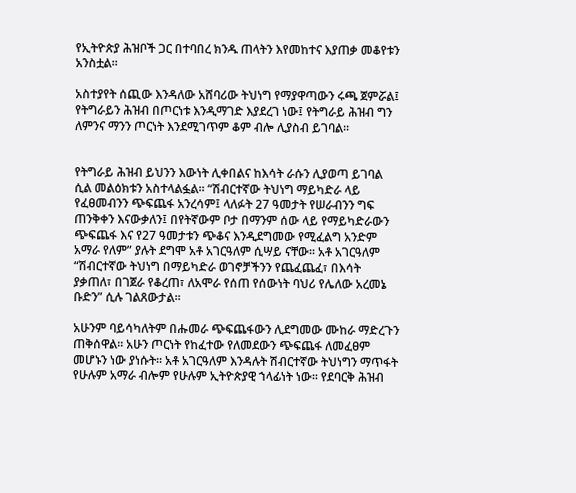የኢትዮጵያ ሕዝቦች ጋር በተባበረ ክንዱ ጠላትን እየመከተና እያጠቃ መቆየቱን አንስቷል፡፡

አስተያየት ሰጪው እንዳለው አሸባሪው ትህነግ የማያዋጣውን ሩጫ ጀምሯል፤ የትግራይን ሕዝብ በጦርነቱ እንዲማገድ እያደረገ ነው፤ የትግራይ ሕዝብ ግን ለምንና ማንን ጦርነት እንደሚገጥም ቆም ብሎ ሊያስብ ይገባል፡፡


የትግራይ ሕዝብ ይህንን እውነት ሊቀበልና ከእሳት ራሱን ሊያወጣ ይገባል ሲል መልዕክቱን አስተላልፏል፡፡ “ሽብርተኛው ትህነግ ማይካድራ ላይ የፈፀመብንን ጭፍጨፋ አንረሳም፤ ላለፉት 27 ዓመታት የሠራብንን ግፍ ጠንቅቀን እናውቃለን፤ በየትኛውም ቦታ በማንም ሰው ላይ የማይካድራውን ጭፍጨፋ እና የ27 ዓመታቱን ጭቆና እንዲደግመው የሚፈልግ አንድም አማራ የለም” ያሉት ደግሞ አቶ አገርዓለም ሲሣይ ናቸው፡፡ አቶ አገርዓለም “ሽብርተኛው ትህነግ በማይካድራ ወገኖቻችንን የጨፈጨፈ፣ በእሳት ያቃጠለ፣ በገጀራ የቆረጠ፣ ለአሞራ የሰጠ የሰውነት ባህሪ የሌለው አረመኔ ቡድን” ሲሉ ገልጸውታል፡፡

አሁንም ባይሳካለትም በሑመራ ጭፍጨፋውን ሊደግመው ሙከራ ማድረጉን ጠቅሰዋል፡፡ አሁን ጦርነት የከፈተው የለመደውን ጭፍጨፋ ለመፈፀም መሆኑን ነው ያነሱት፡፡ አቶ አገርዓለም እንዳሉት ሽብርተኛው ትህነግን ማጥፋት የሁሉም አማራ ብሎም የሁሉም ኢትዮጵያዊ ኀላፊነት ነው፡፡ የደባርቅ ሕዝብ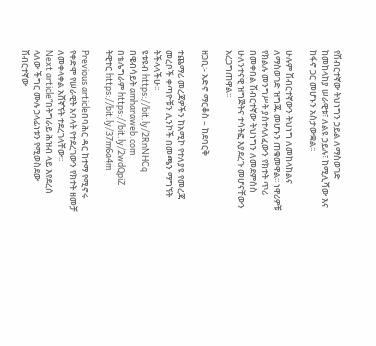የሽብርተኛው ትህነግን ኃይል ለማስወገድ ከመከላከያ ሠራዊቱ፣ ለልዩ ኃይሉ፣ ከሚሊሻው እና ከፋኖ ጋር መሆኑን አስታውቋል፡፡

ሁሉም ሽብርተኛውን ትህነግ ለመከላከልና ለማስወገድ ዝግጁ መሆኑን ጠቁመዋል፡፡ ነዋሪዎቹ የክልሉ መንግሥት ያስተላለፈውን የክተት ጥሪ በመቀበል ሽብርተኛው ትህነግን ለመደምሰስ ሁለንተናዊ ዝግጅትና ተሳትፎ እያደረጉ መሆናቸውን አረጋግጠዋል፡፡

ዘጋቢ፡- አድኖ ማርቆስ – ከደባርቅ

ተጨማሪ መረጃዎችን ከአሚኮ የተለያዩ የመረጃ መረቦች ቀጣዮቹን ሊንኮች በመጫን ማግኘት ትችላላችሁ፡፡
ዩቱዩብ https://bit.ly/2RnNHCq
በዌብሳይት amharaweb.com
በቴሌግራም https://bit.ly/2wdQpiZ
ትዊተር https://bit.ly/37m6a4m

Previous articleበባሕር ዳር ከተማ የሚኖሩ የቀድሞ የሠራዊት አባላት የተደረገውን የክተት ዘመቻ ለመቀላቀል አሸኛኘት ተደረገላቸው፡፡
Next article“በትግራይ ሕዝብ ላይ እየደረሰ ላለው ችግር ሙሉ ኃላፊነቱን የሚወስደው ሽብርተኛው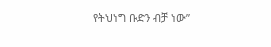የትህነግ ቡድን ብቻ ነው”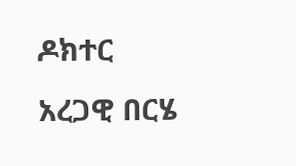ዶክተር አረጋዊ በርሄ